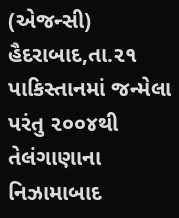(એજન્સી) હૈદરાબાદ,તા.૨૧
પાકિસ્તાનમાં જન્મેલા પરંતુ ૨૦૦૪થી તેલંગાણાના નિઝામાબાદ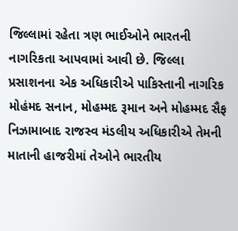જિલ્લામાં રહેતા ત્રણ ભાઈઓને ભારતની નાગરિકતા આપવામાં આવી છે. જિલ્લા પ્રસાશનના એક અધિકારીએ પાકિસ્તાની નાગરિક મોહંમદ સનાન, મોહમ્મદ રૂમાન અને મોહમ્મદ સૈફ નિઝામાબાદ રાજસ્વ મંડલીય અધિકારીએ તેમની માતાની હાજરીમાં તેઓને ભારતીય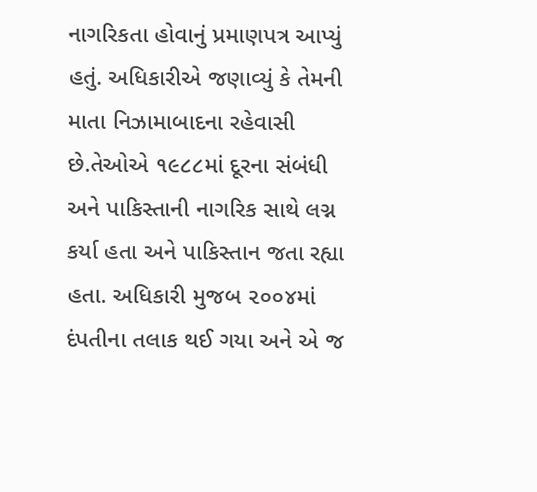નાગરિકતા હોવાનું પ્રમાણપત્ર આપ્યું હતું. અધિકારીએ જણાવ્યું કે તેમની માતા નિઝામાબાદના રહેવાસી છે.તેઓએ ૧૯૮૮માં દૂરના સંબંધી અને પાકિસ્તાની નાગરિક સાથે લગ્ન કર્યા હતા અને પાકિસ્તાન જતા રહ્યા હતા. અધિકારી મુજબ ૨૦૦૪માં દંપતીના તલાક થઈ ગયા અને એ જ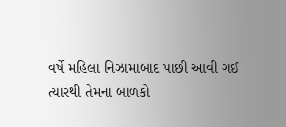વર્ષે મહિલા નિઝામાબાદ પાછી આવી ગઈ ત્યારથી તેમના બાળકો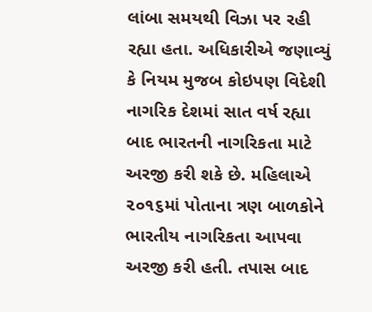લાંબા સમયથી વિઝા પર રહી રહ્યા હતા. અધિકારીએ જણાવ્યું કે નિયમ મુજબ કોઇપણ વિદેશી નાગરિક દેશમાં સાત વર્ષ રહ્યા બાદ ભારતની નાગરિકતા માટે અરજી કરી શકે છે. મહિલાએ ૨૦૧૬માં પોતાના ત્રણ બાળકોને ભારતીય નાગરિકતા આપવા અરજી કરી હતી. તપાસ બાદ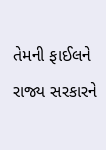તેમની ફાઈલને રાજ્ય સરકારને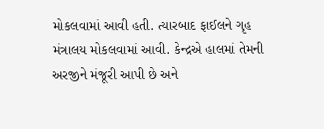મોકલવામાં આવી હતી. ત્યારબાદ ફાઈલને ગૃહ મંત્રાલય મોકલવામાં આવી. કેન્દ્રએ હાલમાં તેમની અરજીને મંજૂરી આપી છે અને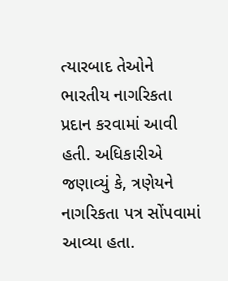ત્યારબાદ તેઓને ભારતીય નાગરિકતા પ્રદાન કરવામાં આવી હતી. અધિકારીએ જણાવ્યું કે, ત્રણેયને નાગરિકતા પત્ર સોંપવામાં આવ્યા હતા.